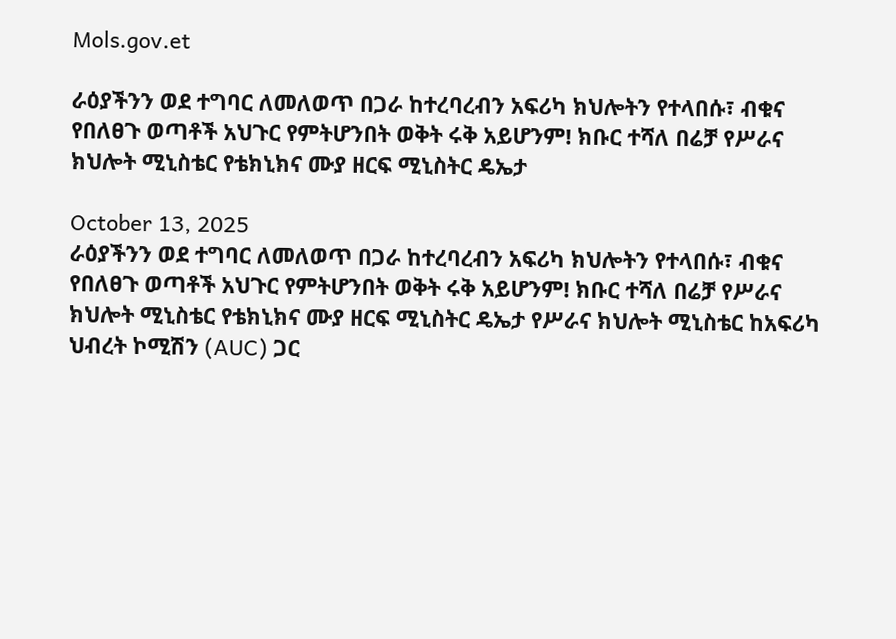Mols.gov.et

ራዕያችንን ወደ ተግባር ለመለወጥ በጋራ ከተረባረብን አፍሪካ ክህሎትን የተላበሱ፣ ብቁና የበለፀጉ ወጣቶች አህጉር የምትሆንበት ወቅት ሩቅ አይሆንም! ክቡር ተሻለ በሬቻ የሥራና ክህሎት ሚኒስቴር የቴክኒክና ሙያ ዘርፍ ሚኒስትር ዴኤታ

October 13, 2025
ራዕያችንን ወደ ተግባር ለመለወጥ በጋራ ከተረባረብን አፍሪካ ክህሎትን የተላበሱ፣ ብቁና የበለፀጉ ወጣቶች አህጉር የምትሆንበት ወቅት ሩቅ አይሆንም! ክቡር ተሻለ በሬቻ የሥራና ክህሎት ሚኒስቴር የቴክኒክና ሙያ ዘርፍ ሚኒስትር ዴኤታ የሥራና ክህሎት ሚኒስቴር ከአፍሪካ ህብረት ኮሚሽን (AUC) ጋር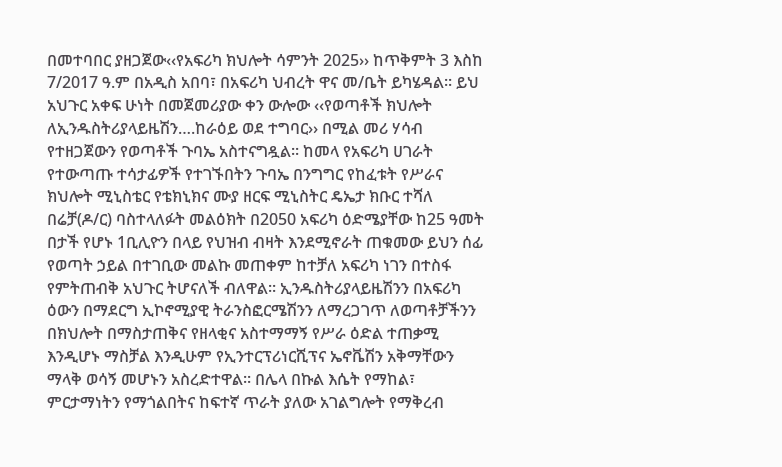በመተባበር ያዘጋጀው‹‹የአፍሪካ ክህሎት ሳምንት 2025›› ከጥቅምት 3 እስከ 7/2017 ዓ.ም በአዲስ አበባ፣ በአፍሪካ ህብረት ዋና መ/ቤት ይካሄዳል፡፡ ይህ አህጉር አቀፍ ሁነት በመጀመሪያው ቀን ውሎው ‹‹የወጣቶች ክህሎት ለኢንዱስትሪያላይዜሽን….ከራዕይ ወደ ተግባር›› በሚል መሪ ሃሳብ የተዘጋጀውን የወጣቶች ጉባኤ አስተናግዷል፡፡ ከመላ የአፍሪካ ሀገራት የተውጣጡ ተሳታፊዎች የተገኙበትን ጉባኤ በንግግር የከፈቱት የሥራና ክህሎት ሚኒስቴር የቴክኒክና ሙያ ዘርፍ ሚኒስትር ዴኤታ ክቡር ተሻለ በሬቻ(ዶ/ር) ባስተላለፉት መልዕክት በ2050 አፍሪካ ዕድሜያቸው ከ25 ዓመት በታች የሆኑ 1ቢሊዮን በላይ የህዝብ ብዛት እንደሚኖራት ጠቁመው ይህን ሰፊ የወጣት ኃይል በተገቢው መልኩ መጠቀም ከተቻለ አፍሪካ ነገን በተስፋ የምትጠብቅ አህጉር ትሆናለች ብለዋል፡፡ ኢንዱስትሪያላይዜሽንን በአፍሪካ ዕውን በማደርግ ኢኮኖሚያዊ ትራንስፎርሜሽንን ለማረጋገጥ ለወጣቶቻችንን በክህሎት በማስታጠቅና የዘላቂና አስተማማኝ የሥራ ዕድል ተጠቃሚ እንዲሆኑ ማስቻል እንዲሁም የኢንተርፕሪነርሺፕና ኤኖቬሽን አቅማቸውን ማላቅ ወሳኝ መሆኑን አስረድተዋል፡፡ በሌላ በኩል እሴት የማከል፣ ምርታማነትን የማጎልበትና ከፍተኛ ጥራት ያለው አገልግሎት የማቅረብ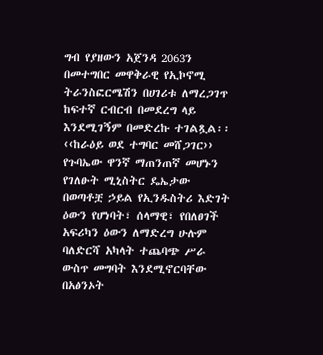ግብ የያዘውን አጀንዳ 2063ን በመተግበር መዋቅራዊ የኢኮኖሚ ትራንስፎርሜሽን በሀገሪቱ ለማረጋገጥ ከፍተኛ ርብርብ በመደረግ ላይ እንደሚገኝም በመድረኩ ተገልጿል፡፡ ‹‹ከራዕይ ወደ ተግባር መሸጋገር›› የጉባኤው ዋንኛ ማጠንጠኛ መሆኑን የገለፁት ሚኒስትር ዴኤታው በወጣቶቿ ኃይል የኢንዱስትሪ እድገት ዕውን የሆነባት፣ ሰላማዊ፣ የበለፀገች አፍሪካን ዕውን ለማድረግ ሁሉም ባለድርሻ አካላት ተጨባጭ ሥራ ውስጥ መግባት እንደሚኖርባቸው በአፅንኦት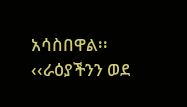አሳስበዋል፡፡ ‹‹ራዕያችንን ወደ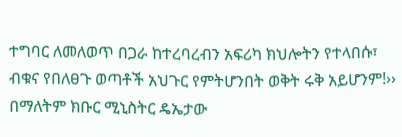ተግባር ለመለወጥ በጋራ ከተረባረብን አፍሪካ ክህሎትን የተላበሱ፣ ብቁና የበለፀጉ ወጣቶች አህጉር የምትሆንበት ወቅት ሩቅ አይሆንም!›› በማለትም ክቡር ሚኒስትር ዴኤታው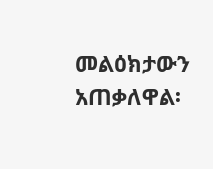መልዕክታውን አጠቃለዋል፡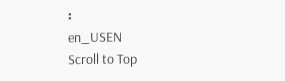፡
en_USEN
Scroll to Top